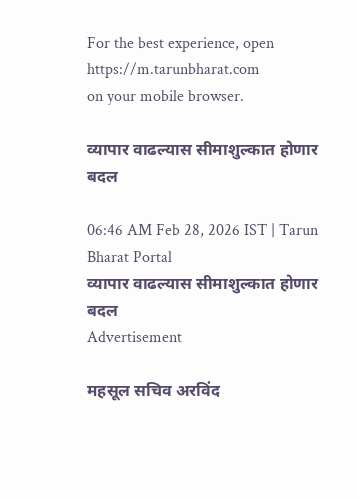For the best experience, open
https://m.tarunbharat.com
on your mobile browser.

व्यापार वाढल्यास सीमाशुल्कात होणार बदल

06:46 AM Feb 28, 2026 IST | Tarun Bharat Portal
व्यापार वाढल्यास सीमाशुल्कात होणार बदल
Advertisement

महसूल सचिव अरविंद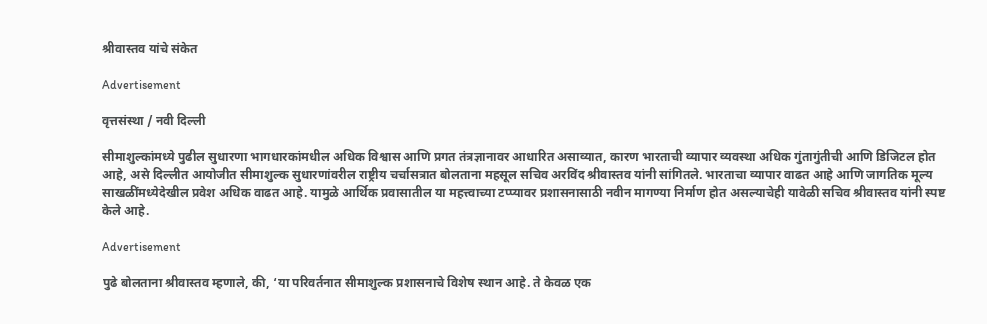श्रीवास्तव यांचे संकेत

Advertisement

वृत्तसंस्था / नवी दिल्ली

सीमाशुल्कांमध्ये पुढील सुधारणा भागधारकांमधील अधिक विश्वास आणि प्रगत तंत्रज्ञानावर आधारित असाव्यात, कारण भारताची व्यापार व्यवस्था अधिक गुंतागुंतीची आणि डिजिटल होत आहे, असे दिल्लीत आयोजीत सीमाशुल्क सुधारणांवरील राष्ट्रीय चर्चासत्रात बोलताना महसूल सचिव अरविंद श्रीवास्तव यांनी सांगितले. भारताचा व्यापार वाढत आहे आणि जागतिक मूल्य साखळींमध्येदेखील प्रवेश अधिक वाढत आहे. यामुळे आर्थिक प्रवासातील या महत्त्वाच्या टप्प्यावर प्रशासनासाठी नवीन मागण्या निर्माण होत असल्याचेही यावेळी सचिव श्रीवास्तव यांनी स्पष्ट केले आहे.

Advertisement

पुढे बोलताना श्रीवास्तव म्हणाले, की, ‘या परिवर्तनात सीमाशुल्क प्रशासनाचे विशेष स्थान आहे. ते केवळ एक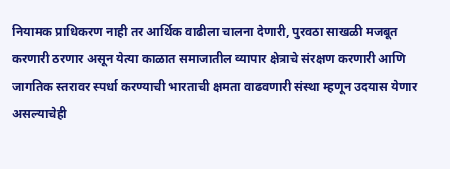नियामक प्राधिकरण नाही तर आर्थिक वाढीला चालना देणारी, पुरवठा साखळी मजबूत करणारी ठरणार असून येत्या काळात समाजातील व्यापार क्षेत्राचे संरक्षण करणारी आणि जागतिक स्तरावर स्पर्धा करण्याची भारताची क्षमता वाढवणारी संस्था म्हणून उदयास येणार असल्याचेही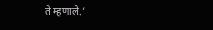ते म्हणाले.’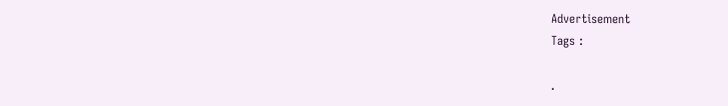Advertisement
Tags :

.